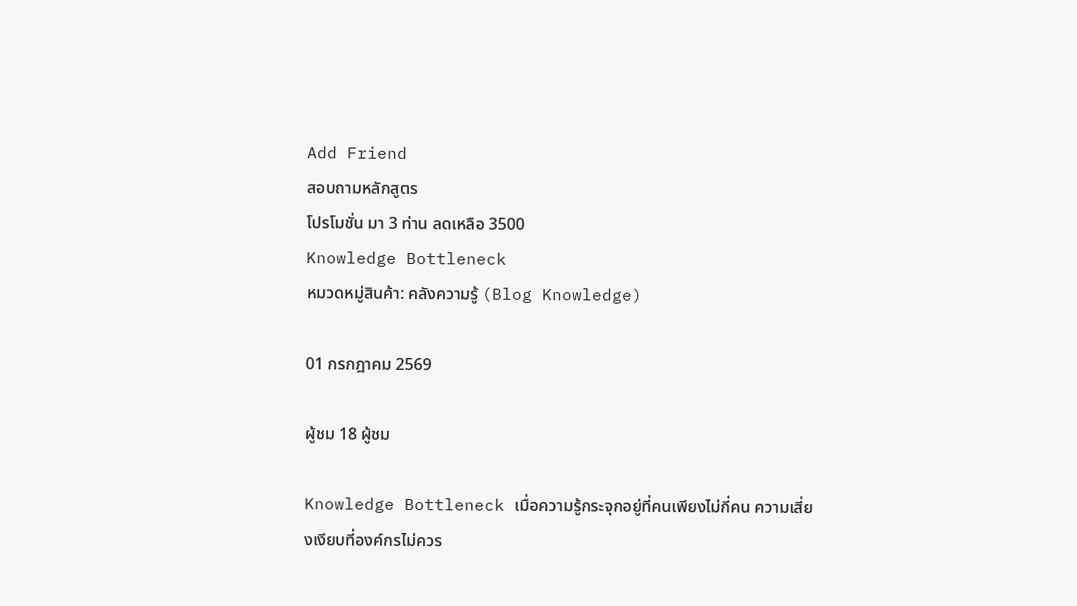Add Friend
สอบถามหลักสูตร
โปรโมชั่น มา 3 ท่าน ลดเหลือ 3500
Knowledge Bottleneck
หมวดหมู่สินค้า: คลังความรู้ (Blog Knowledge)

01 กรกฎาคม 2569

ผู้ชม 18 ผู้ชม

Knowledge Bottleneck เมื่อความรู้กระจุกอยู่ที่คนเพียงไม่กี่คน ความเสี่ยงเงียบที่องค์กรไม่ควร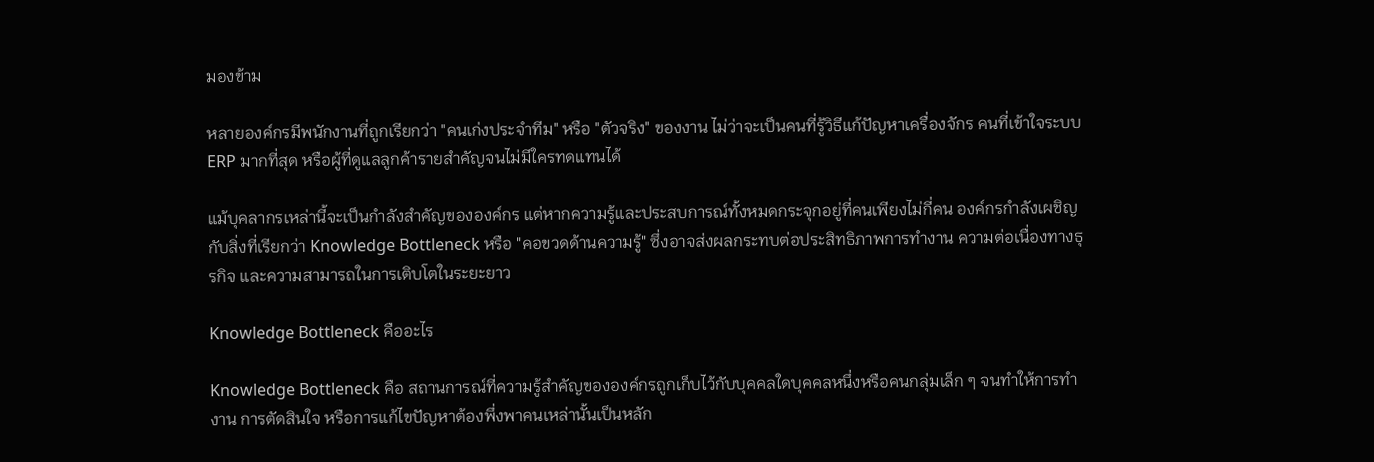มองข้าม

หลายองค์กรมีพนักงานที่ถูกเรียกว่า "คนเก่งประจำทีม" หรือ "ตัวจริง" ของงาน ไม่ว่าจะเป็นคนที่รู้วิธีแก้ปัญหาเครื่องจักร คนที่เข้าใจระบบ ERP มากที่สุด หรือผู้ที่ดูแลลูกค้ารายสำคัญจนไม่มีใครทดแทนได้

แม้บุคลากรเหล่านี้จะเป็นกำลังสำคัญขององค์กร แต่หากความรู้และประสบการณ์ทั้งหมดกระจุกอยู่ที่คนเพียงไม่กี่คน องค์กรกำลังเผชิญกับสิ่งที่เรียกว่า Knowledge Bottleneck หรือ "คอขวดด้านความรู้" ซึ่งอาจส่งผลกระทบต่อประสิทธิภาพการทำงาน ความต่อเนื่องทางธุรกิจ และความสามารถในการเติบโตในระยะยาว

Knowledge Bottleneck คืออะไร

Knowledge Bottleneck คือ สถานการณ์ที่ความรู้สำคัญขององค์กรถูกเก็บไว้กับบุคคลใดบุคคลหนึ่งหรือคนกลุ่มเล็ก ๆ จนทำให้การทำงาน การตัดสินใจ หรือการแก้ไขปัญหาต้องพึ่งพาคนเหล่านั้นเป็นหลัก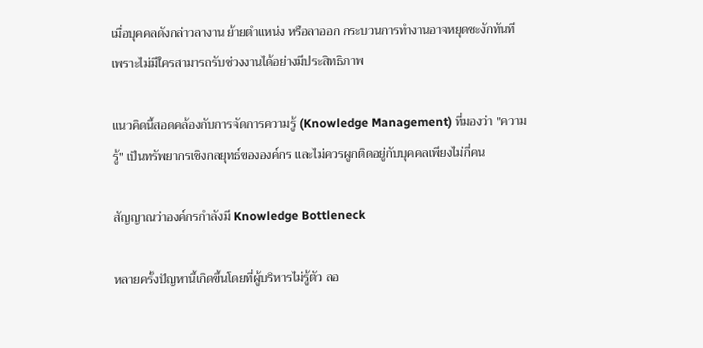เมื่อบุคคลดังกล่าวลางาน ย้ายตำแหน่ง หรือลาออก กระบวนการทำงานอาจหยุดชะงักทันที เพราะไม่มีใครสามารถรับช่วงงานได้อย่างมีประสิทธิภาพ

แนวคิดนี้สอดคล้องกับการจัดการความรู้ (Knowledge Management) ที่มองว่า "ความรู้" เป็นทรัพยากรเชิงกลยุทธ์ขององค์กร และไม่ควรผูกติดอยู่กับบุคคลเพียงไม่กี่คน

สัญญาณว่าองค์กรกำลังมี Knowledge Bottleneck

หลายครั้งปัญหานี้เกิดขึ้นโดยที่ผู้บริหารไม่รู้ตัว ลอ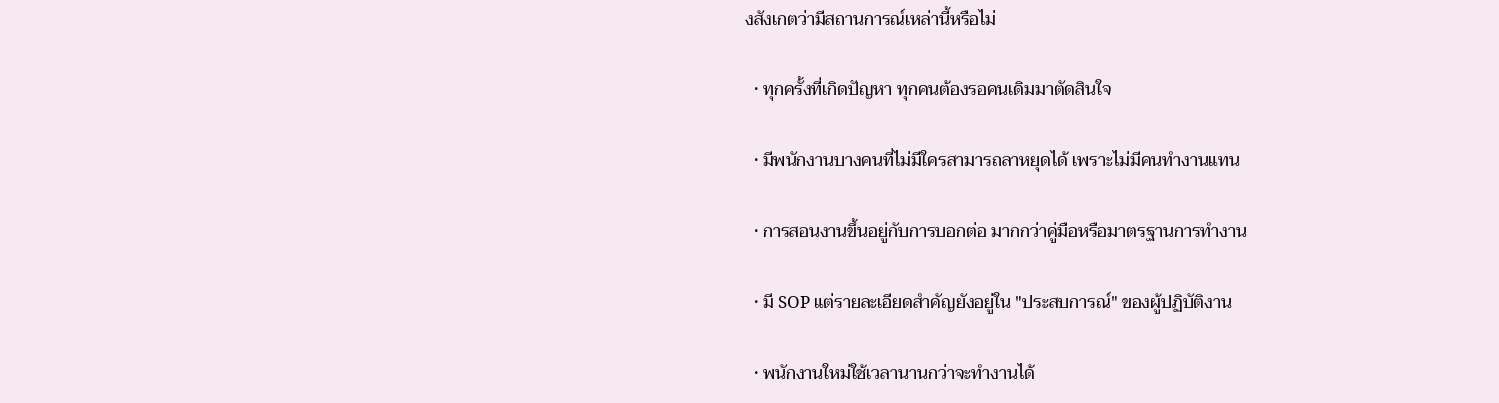งสังเกตว่ามีสถานการณ์เหล่านี้หรือไม่

  • ทุกครั้งที่เกิดปัญหา ทุกคนต้องรอคนเดิมมาตัดสินใจ

  • มีพนักงานบางคนที่ไม่มีใครสามารถลาหยุดได้ เพราะไม่มีคนทำงานแทน

  • การสอนงานขึ้นอยู่กับการบอกต่อ มากกว่าคู่มือหรือมาตรฐานการทำงาน

  • มี SOP แต่รายละเอียดสำคัญยังอยู่ใน "ประสบการณ์" ของผู้ปฏิบัติงาน

  • พนักงานใหม่ใช้เวลานานกว่าจะทำงานได้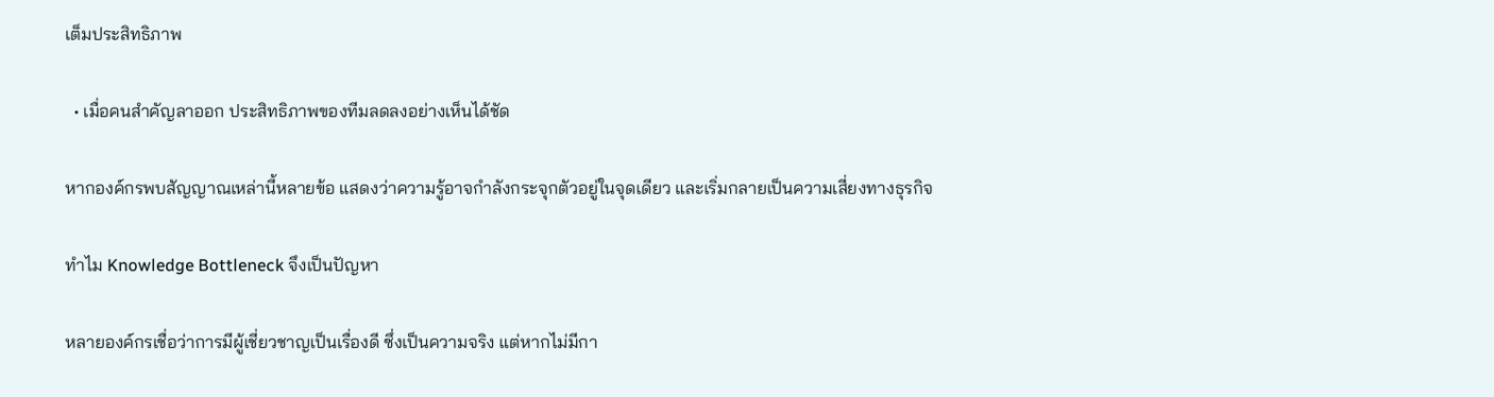เต็มประสิทธิภาพ

  • เมื่อคนสำคัญลาออก ประสิทธิภาพของทีมลดลงอย่างเห็นได้ชัด

หากองค์กรพบสัญญาณเหล่านี้หลายข้อ แสดงว่าความรู้อาจกำลังกระจุกตัวอยู่ในจุดเดียว และเริ่มกลายเป็นความเสี่ยงทางธุรกิจ

ทำไม Knowledge Bottleneck จึงเป็นปัญหา

หลายองค์กรเชื่อว่าการมีผู้เชี่ยวชาญเป็นเรื่องดี ซึ่งเป็นความจริง แต่หากไม่มีกา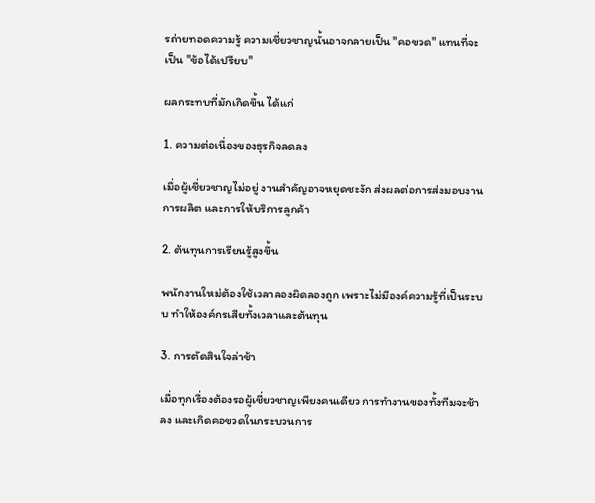รถ่ายทอดความรู้ ความเชี่ยวชาญนั้นอาจกลายเป็น "คอขวด" แทนที่จะเป็น "ข้อได้เปรียบ"

ผลกระทบที่มักเกิดขึ้น ได้แก่

1. ความต่อเนื่องของธุรกิจลดลง

เมื่อผู้เชี่ยวชาญไม่อยู่ งานสำคัญอาจหยุดชะงัก ส่งผลต่อการส่งมอบงาน การผลิต และการให้บริการลูกค้า

2. ต้นทุนการเรียนรู้สูงขึ้น

พนักงานใหม่ต้องใช้เวลาลองผิดลองถูก เพราะไม่มีองค์ความรู้ที่เป็นระบบ ทำให้องค์กรเสียทั้งเวลาและต้นทุน

3. การตัดสินใจล่าช้า

เมื่อทุกเรื่องต้องรอผู้เชี่ยวชาญเพียงคนเดียว การทำงานของทั้งทีมจะช้าลง และเกิดคอขวดในกระบวนการ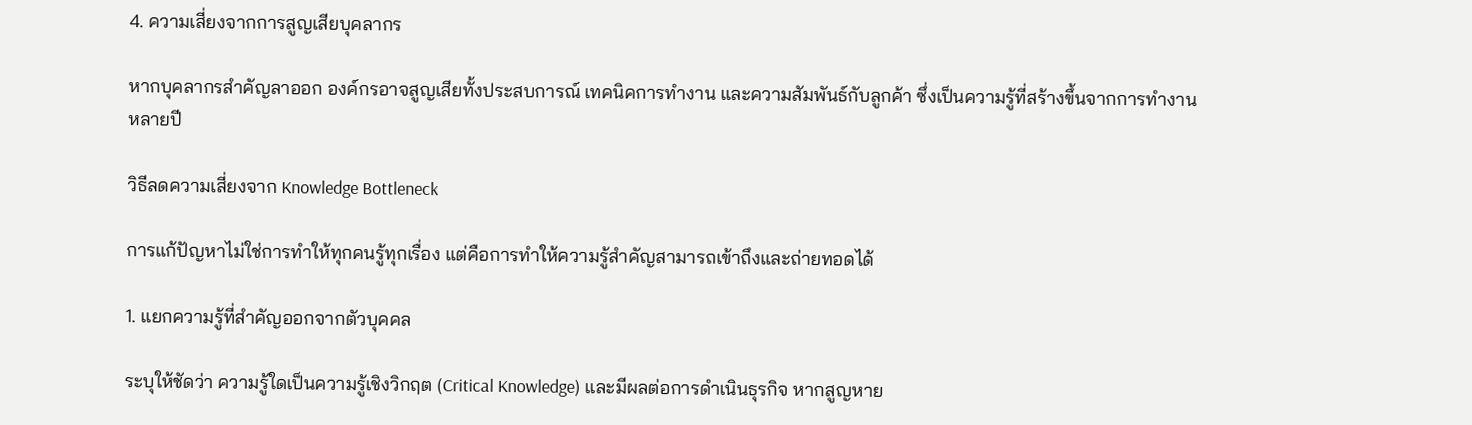4. ความเสี่ยงจากการสูญเสียบุคลากร

หากบุคลากรสำคัญลาออก องค์กรอาจสูญเสียทั้งประสบการณ์ เทคนิคการทำงาน และความสัมพันธ์กับลูกค้า ซึ่งเป็นความรู้ที่สร้างขึ้นจากการทำงานหลายปี

วิธีลดความเสี่ยงจาก Knowledge Bottleneck

การแก้ปัญหาไม่ใช่การทำให้ทุกคนรู้ทุกเรื่อง แต่คือการทำให้ความรู้สำคัญสามารถเข้าถึงและถ่ายทอดได้

1. แยกความรู้ที่สำคัญออกจากตัวบุคคล

ระบุให้ชัดว่า ความรู้ใดเป็นความรู้เชิงวิกฤต (Critical Knowledge) และมีผลต่อการดำเนินธุรกิจ หากสูญหาย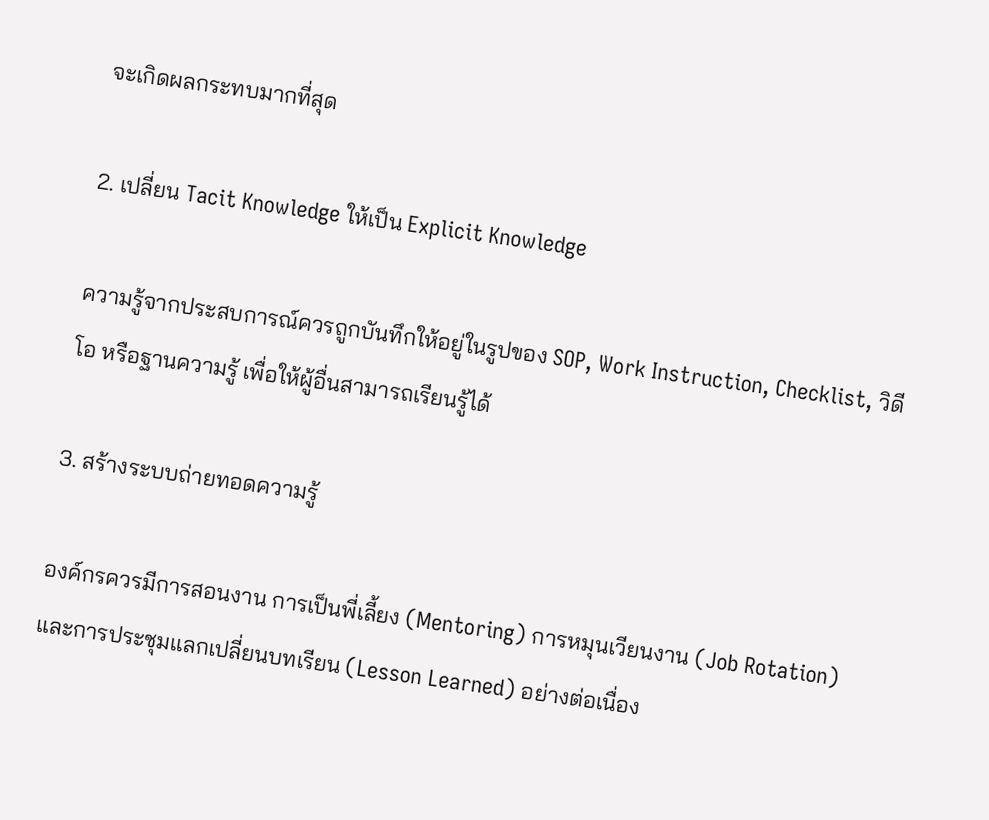จะเกิดผลกระทบมากที่สุด

2. เปลี่ยน Tacit Knowledge ให้เป็น Explicit Knowledge

ความรู้จากประสบการณ์ควรถูกบันทึกให้อยู่ในรูปของ SOP, Work Instruction, Checklist, วิดีโอ หรือฐานความรู้ เพื่อให้ผู้อื่นสามารถเรียนรู้ได้

3. สร้างระบบถ่ายทอดความรู้

องค์กรควรมีการสอนงาน การเป็นพี่เลี้ยง (Mentoring) การหมุนเวียนงาน (Job Rotation) และการประชุมแลกเปลี่ยนบทเรียน (Lesson Learned) อย่างต่อเนื่อง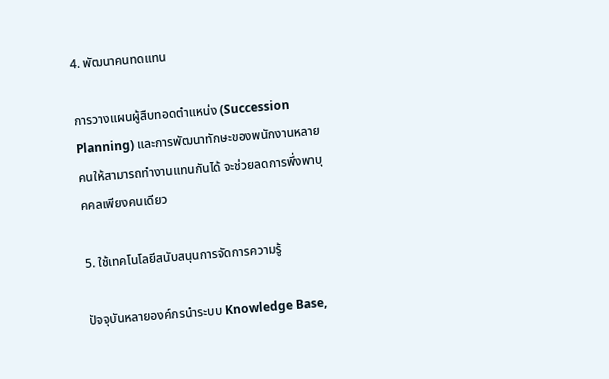4. พัฒนาคนทดแทน

การวางแผนผู้สืบทอดตำแหน่ง (Succession Planning) และการพัฒนาทักษะของพนักงานหลายคนให้สามารถทำงานแทนกันได้ จะช่วยลดการพึ่งพาบุคคลเพียงคนเดียว

5. ใช้เทคโนโลยีสนับสนุนการจัดการความรู้

ปัจจุบันหลายองค์กรนำระบบ Knowledge Base,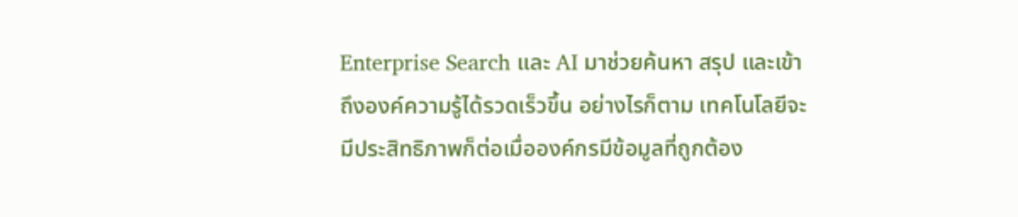Enterprise Search และ AI มาช่วยค้นหา สรุป และเข้าถึงองค์ความรู้ได้รวดเร็วขึ้น อย่างไรก็ตาม เทคโนโลยีจะมีประสิทธิภาพก็ต่อเมื่อองค์กรมีข้อมูลที่ถูกต้อง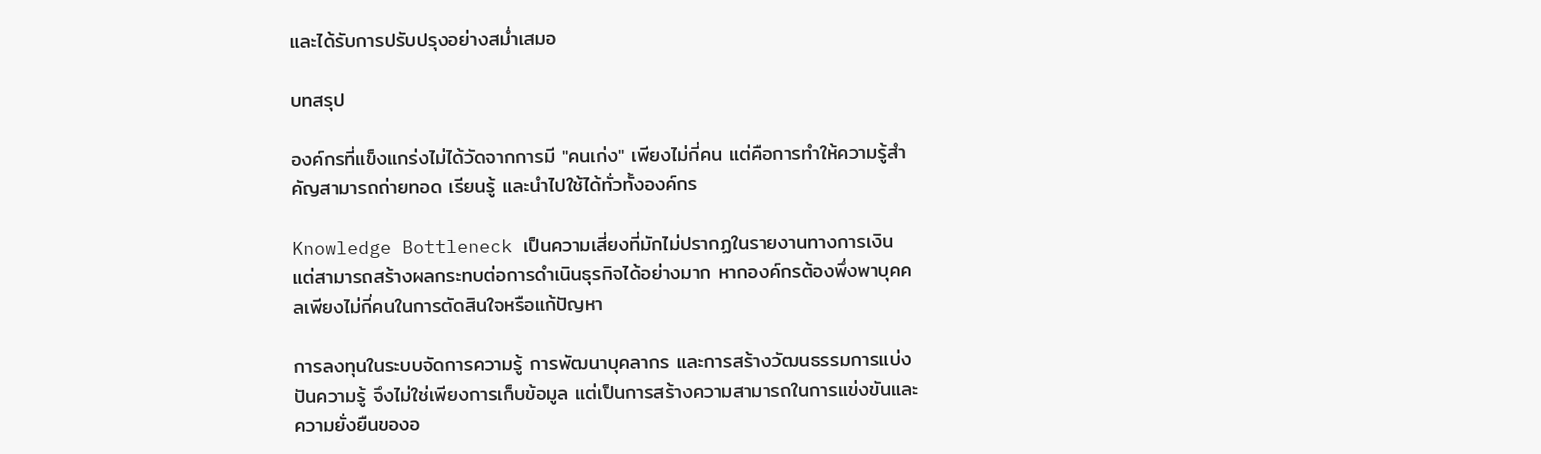และได้รับการปรับปรุงอย่างสม่ำเสมอ

บทสรุป

องค์กรที่แข็งแกร่งไม่ได้วัดจากการมี "คนเก่ง" เพียงไม่กี่คน แต่คือการทำให้ความรู้สำคัญสามารถถ่ายทอด เรียนรู้ และนำไปใช้ได้ทั่วทั้งองค์กร

Knowledge Bottleneck เป็นความเสี่ยงที่มักไม่ปรากฏในรายงานทางการเงิน แต่สามารถสร้างผลกระทบต่อการดำเนินธุรกิจได้อย่างมาก หากองค์กรต้องพึ่งพาบุคคลเพียงไม่กี่คนในการตัดสินใจหรือแก้ปัญหา

การลงทุนในระบบจัดการความรู้ การพัฒนาบุคลากร และการสร้างวัฒนธรรมการแบ่งปันความรู้ จึงไม่ใช่เพียงการเก็บข้อมูล แต่เป็นการสร้างความสามารถในการแข่งขันและความยั่งยืนของอ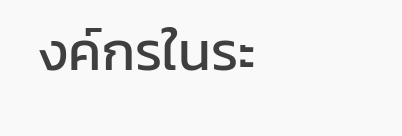งค์กรในระ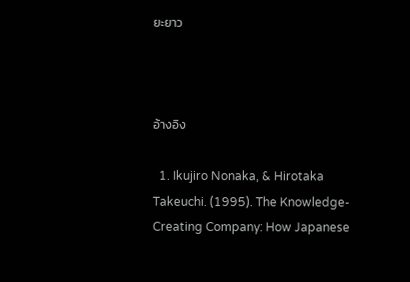ยะยาว



อ้างอิง

  1. Ikujiro Nonaka, & Hirotaka Takeuchi. (1995). The Knowledge-Creating Company: How Japanese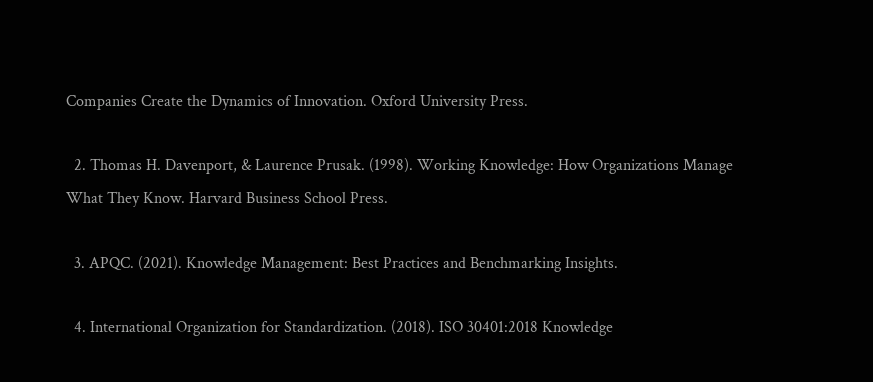Companies Create the Dynamics of Innovation. Oxford University Press.

  2. Thomas H. Davenport, & Laurence Prusak. (1998). Working Knowledge: How Organizations Manage What They Know. Harvard Business School Press.

  3. APQC. (2021). Knowledge Management: Best Practices and Benchmarking Insights.

  4. International Organization for Standardization. (2018). ISO 30401:2018 Knowledge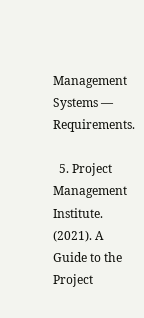Management Systems — Requirements.

  5. Project Management Institute. (2021). A Guide to the Project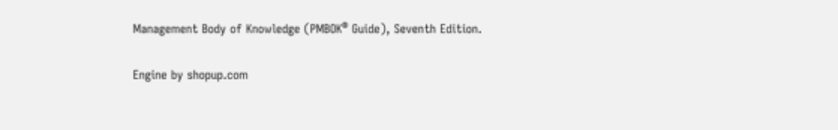Management Body of Knowledge (PMBOK® Guide), Seventh Edition.

Engine by shopup.com